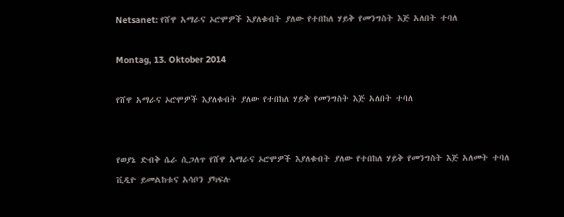Netsanet: የሸዋ አማራና ኦሮሞዎች እያለቁብት ያለው የተበከለ ሃይቅ የመንግስት እጅ አለበት ተባለ

Montag, 13. Oktober 2014

የሸዋ አማራና ኦሮሞዎች እያለቁብት ያለው የተበከለ ሃይቅ የመንግስት እጅ አለበት ተባለ


የወያኔ ድብቅ ሴራ ሲጋለጥ የሸዋ አማራና ኦሮሞዎች እያለቁብት ያለው የተበከለ ሃይቅ የመንግስት እጅ አለመት ተባለ ቪዲዮ ይመልከቱና አሳቦን ያካፍሉ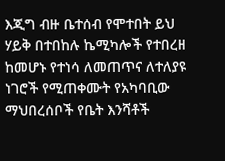እጂግ ብዙ ቤተሰብ የሞተበት ይህ ሃይቅ በተበከሉ ኬሚካሎች የተበረዘ ከመሆኑ የተነሳ ለመጠጥና ለተለያዩ ነገሮች የሚጠቀሙት የአካባቢው ማህበረሰቦች የቤት እንሻቶች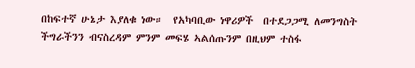በከፍተኛ ሁኔታ እያለቁ ነው።  የአካባቢው ነዋሪዎች  በተደጋጋሚ ለመንግስት ችግራችንን ብናስረዳም ምንም መፍሄ ኣልሰጡንም በዚህም ተስፋ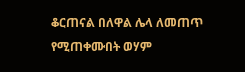ቆርጠናል በለዋል ሌላ ለመጠጥ የሚጠቀሙበት ወሃም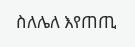ስለሌለ እየጠጢ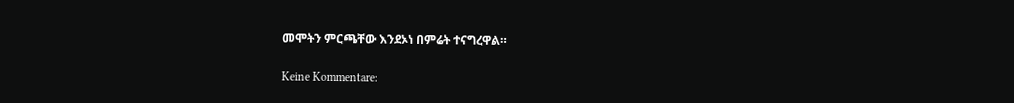መሞትን ምርጫቸው እንደኦነ በምሬት ተናግረዋል።

Keine Kommentare: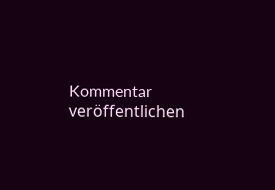Kommentar veröffentlichen